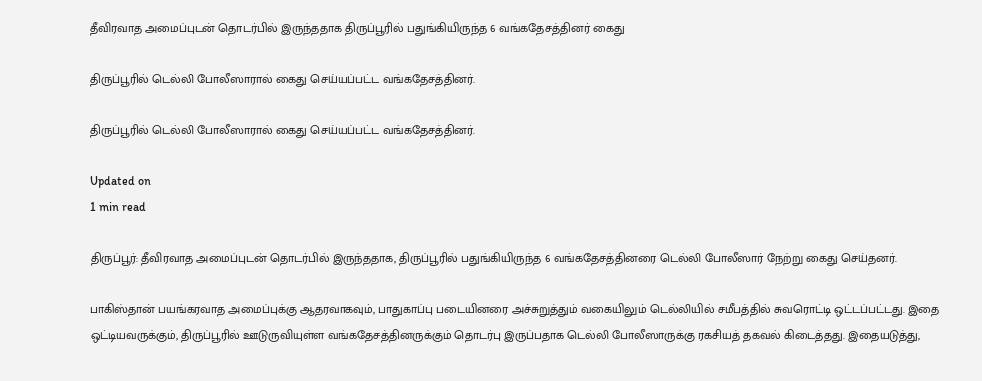தீவிரவாத அமைப்புடன் தொடர்பில் இருந்ததாக திருப்பூரில் பதுங்கியிருந்த 6 வங்கதேசத்தினர் கைது

திருப்பூரில் டெல்லி போலீஸாரால் கைது செய்யப்பட்ட வங்கதேசத்தினர்.

திருப்பூரில் டெல்லி போலீஸாரால் கைது செய்யப்பட்ட வங்கதேசத்தினர்.

Updated on
1 min read

திருப்பூர்: தீவிரவாத அமைப்புடன் தொடர்பில் இருந்ததாக, திருப்பூரில் பதுங்கியிருந்த 6 வங்கதேசத்தினரை டெல்லி போலீஸார் நேற்று கைது செய்தனர்.

பாகிஸ்தான் பயங்கரவாத அமைப்புக்கு ஆதரவாகவும், பாதுகாப்பு படையினரை அச்சுறுத்தும் வகையிலும் டெல்லியில் சமீபத்தில் சுவரொட்டி ஒட்டப்பட்டது. இதை ஒட்டியவருக்கும், திருப்பூரில் ஊடுருவியுள்ள வங்கதேசத்தினருக்கும் தொடர்பு இருப்பதாக டெல்லி போலீஸாருக்கு ரகசியத் தகவல் கிடைத்தது. இதையடுத்து,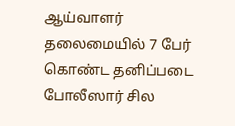ஆய்வாளர் தலைமையில் 7 பேர் கொண்ட தனிப்படை போலீஸார் சில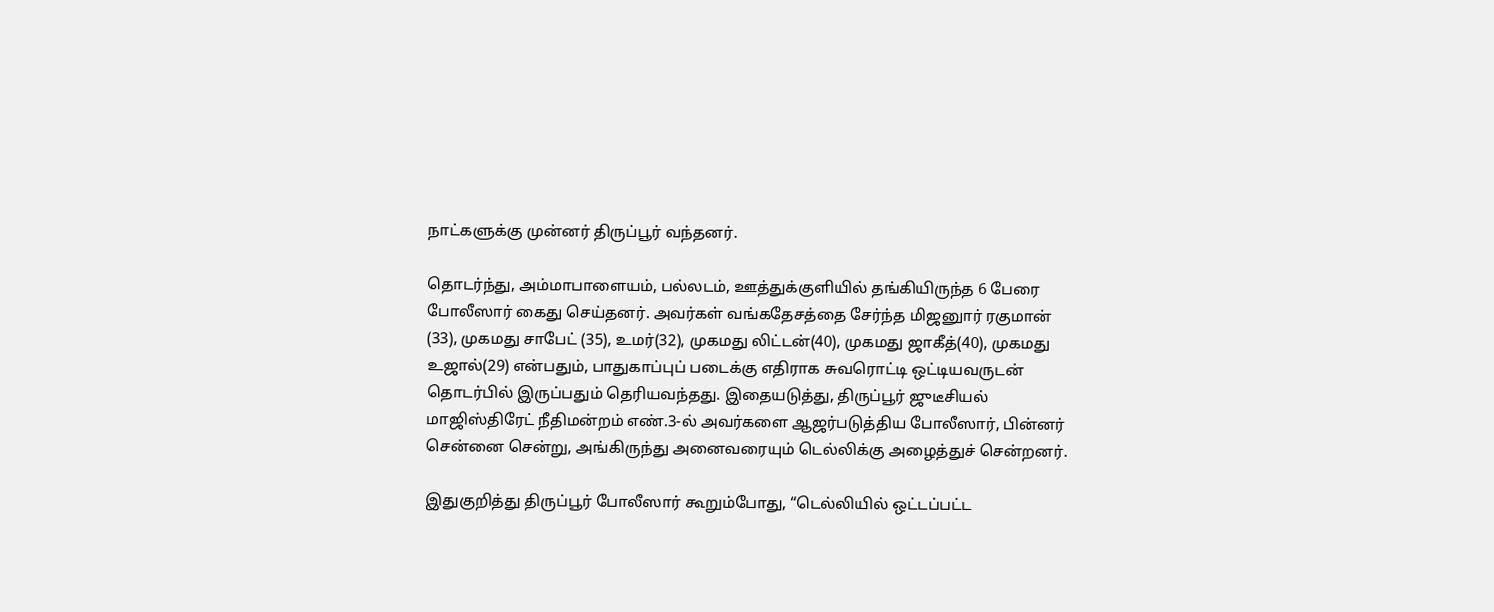நாட்களுக்கு முன்னர் திருப்பூர் வந்தனர்.

தொடர்ந்து, அம்மாபாளையம், பல்லடம், ஊத்துக்குளியில் தங்கியிருந்த 6 பேரை போலீஸார் கைது செய்தனர். அவர்கள் வங்கதேசத்தை சேர்ந்த மிஜனுார் ரகுமான் (33), முகமது சாபேட் (35), உமர்(32), முகமது லிட்டன்(40), முகமது ஜாகீத்(40), முகமது உஜால்(29) என்பதும், பாதுகாப்புப் படைக்கு எதிராக சுவரொட்டி ஒட்டியவருடன் தொடர்பில் இருப்பதும் தெரியவந்தது. இதையடுத்து, திருப்பூர் ஜுடீசியல் மாஜிஸ்திரேட் நீதிமன்றம் எண்.3-ல் அவர்களை ஆஜர்படுத்திய போலீஸார், பின்னர் சென்னை சென்று, அங்கிருந்து அனைவரையும் டெல்லிக்கு அழைத்துச் சென்றனர்.

இதுகுறித்து திருப்பூர் போலீஸார் கூறும்போது, “டெல்லியில் ஒட்டப்பட்ட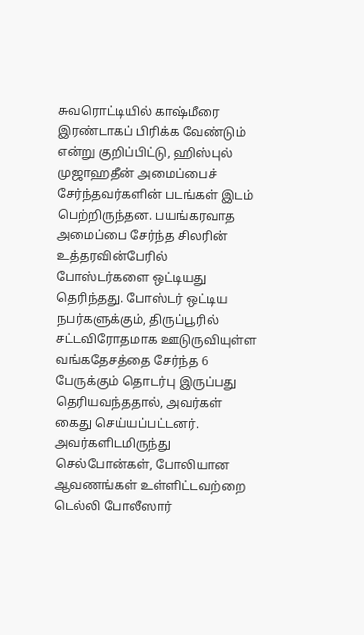சுவரொட்டியில் காஷ்மீரை இரண்டாகப் பிரிக்க வேண்டும் என்று குறிப்பிட்டு, ஹிஸ்புல் முஜாஹதீன் அமைப்பைச் சேர்ந்தவர்களின் படங்கள் இடம் பெற்றிருந்தன. பயங்கரவாத அமைப்பை சேர்ந்த சிலரின் உத்தரவின்பேரில் போஸ்டர்களை ஒட்டியது தெரிந்தது. போஸ்டர் ஒட்டிய நபர்களுக்கும், திருப்பூரில் சட்டவிரோதமாக ஊடுருவியுள்ள வங்கதேசத்தை சேர்ந்த 6 பேருக்கும் தொடர்பு இருப்பது தெரியவந்ததால், அவர்கள் கைது செய்யப்பட்டனர். அவர்களிடமிருந்து செல்போன்கள், போலியான ஆவணங்கள் உள்ளிட்டவற்றை டெல்லி போலீஸார்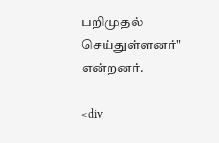பறிமுதல் செய்துள்ளனர்" என்றனர்.

<div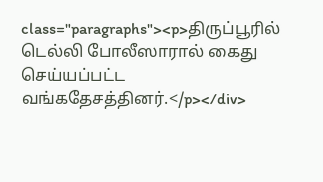class="paragraphs"><p>திருப்பூரில் டெல்லி போலீஸாரால் கைது செய்யப்பட்ட வங்கதேசத்தினர்.</p></div>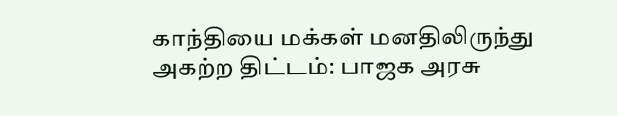காந்தியை மக்கள் மனதிலிருந்து அகற்ற திட்டம்: பாஜக அரசு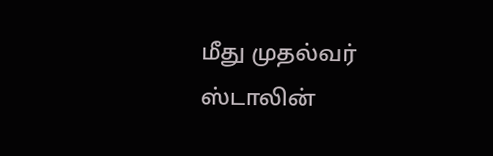மீது முதல்வர் ஸ்டாலின்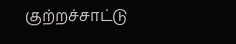குற்றச்சாட்டு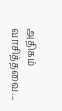அதிகம் வாசித்தவை...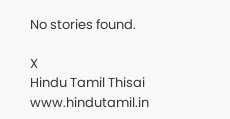No stories found.

X
Hindu Tamil Thisai
www.hindutamil.in